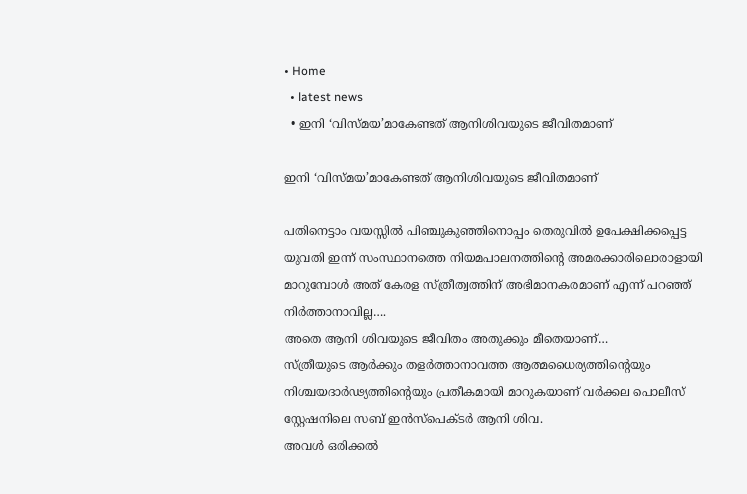• Home
  • latest news
  • ഇനി ‘വിസ്മയ’മാകേണ്ടത് ആനിശിവയുടെ ജീവിതമാണ്‌

ഇനി ‘വിസ്മയ’മാകേണ്ടത് ആനിശിവയുടെ ജീവിതമാണ്‌

പതിനെട്ടാം വയസ്സില്‍ പിഞ്ചുകുഞ്ഞിനൊപ്പം തെരുവില്‍ ഉപേക്ഷിക്കപ്പെട്ട യുവതി ഇന്ന് സംസ്ഥാനത്തെ നിയമപാലനത്തിന്റെ അമരക്കാരിലൊരാളായി മാറുമ്പോള്‍ അത് കേരള സ്ത്രീത്വത്തിന് അഭിമാനകരമാണ് എന്ന് പറഞ്ഞ് നിര്‍ത്താനാവില്ല….
അതെ ആനി ശിവയുടെ ജീവിതം അതുക്കും മീതെയാണ്…
സ്ത്രീയുടെ ആര്‍ക്കും തളര്‍ത്താനാവത്ത ആത്മധൈര്യത്തിന്റെയും നിശ്ചയദാര്‍ഢ്യത്തിന്റെയും പ്രതീകമായി മാറുകയാണ് വര്‍ക്കല പൊലീസ് സ്റ്റേഷനിലെ സബ് ഇന്‍സ്‌പെക്ടര്‍ ആനി ശിവ.
അവള്‍ ഒരിക്കല്‍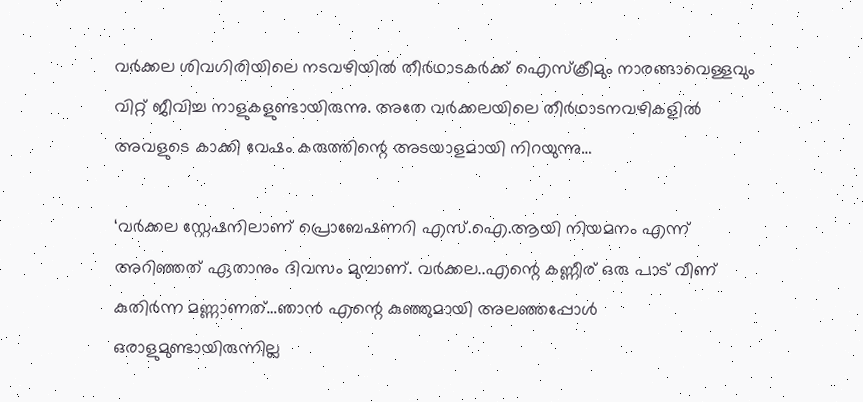വര്‍ക്കല ശിവഗിരിയിലെ നടവഴിയില്‍ തീര്‍ഥാടകര്‍ക്ക് ഐസ്‌ക്രീമും നാരങ്ങാവെള്ളവും വിറ്റ് ജീവിച്ച നാളുകളുണ്ടായിരുന്നു. അതേ വര്‍ക്കലയിലെ തീര്‍ഥാടനവഴികളില്‍ അവളുടെ കാക്കി വേഷം കരുത്തിന്റെ അടയാളമായി നിറയുന്നു…

‘വര്‍ക്കല സ്റ്റേഷനിലാണ് പ്രൊബേഷണറി എസ്.ഐ.ആയി നിയമനം എന്ന് അറിഞ്ഞത് ഏതാനും ദിവസം മുമ്പാണ്. വര്‍ക്കല..എന്റെ കണ്ണീര് ഒരു പാട് വീണ് കുതിര്‍ന്ന മണ്ണാണത്…ഞാന്‍ എന്റെ കുഞ്ഞുമായി അലഞ്ഞപ്പോള്‍ ഒരാളുമുണ്ടായിരുന്നില്ല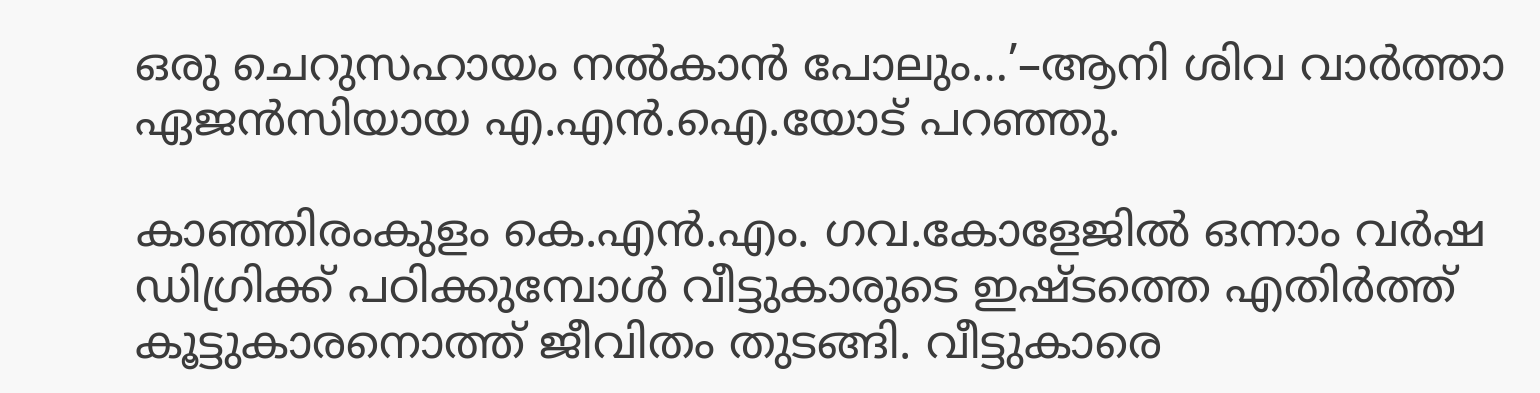ഒരു ചെറുസഹായം നല്‍കാന്‍ പോലും…’–ആനി ശിവ വാര്‍ത്താ ഏജന്‍സിയായ എ.എന്‍.ഐ.യോട് പറഞ്ഞു.

കാഞ്ഞിരംകുളം കെ.എൻ.എം. ഗവ.കോളേജിൽ ഒന്നാം വർഷ ഡിഗ്രിക്ക് പഠിക്കുമ്പോൾ വീട്ടുകാരുടെ ഇഷ്ടത്തെ എതിർത്ത് കൂട്ടുകാരനൊത്ത് ജീവിതം തുടങ്ങി. വീട്ടുകാരെ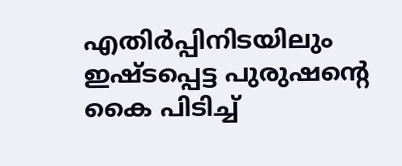എതിര്‍പ്പിനിടയിലും ഇഷ്ടപ്പെട്ട പുരുഷന്റെ കൈ പിടിച്ച്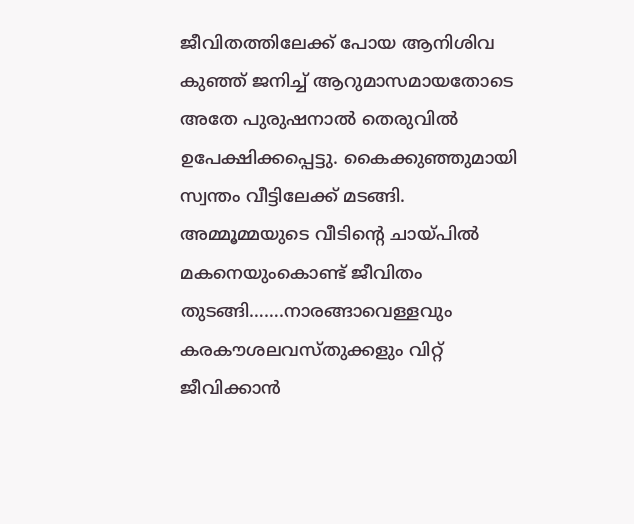ജീവിതത്തിലേക്ക് പോയ ആനിശിവ കുഞ്ഞ് ജനിച്ച് ആറുമാസമായതോടെ അതേ പുരുഷനാല്‍ തെരുവില്‍ ഉപേക്ഷിക്കപ്പെട്ടു. കൈക്കുഞ്ഞുമായി സ്വന്തം വീട്ടിലേക്ക്‌ മടങ്ങി. അമ്മൂമ്മയുടെ വീടിന്റെ ചായ്പിൽ മകനെയുംകൊണ്ട് ജീവിതം തുടങ്ങി…….നാരങ്ങാവെള്ളവും കരകൗശലവസ്തുക്കളും വിറ്റ് ജീവിക്കാന്‍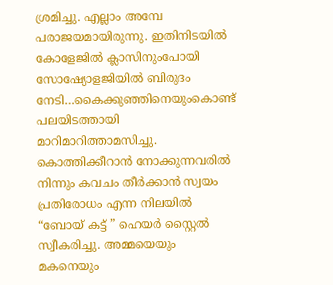ശ്രമിച്ചു. എല്ലാം അമ്പേ പരാജയമായിരുന്നു. ഇതിനിടയിൽ കോളേജിൽ ക്ലാസിനുംപോയി സോഷ്യോളജിയിൽ ബിരുദം നേടി…കൈക്കുഞ്ഞിനെയുംകൊണ്ട് പലയിടത്തായി മാറിമാറിത്താമസിച്ചു. കൊത്തിക്കീറാൻ നോക്കുന്നവരിൽ നിന്നും കവചം തീർക്കാൻ സ്വയം പ്രതിരോധം എന്ന നിലയിൽ “ബോയ് കട്ട് ” ഹെയർ സ്റ്റൈൽ സ്വീകരിച്ചു. അമ്മയെയും മകനെയും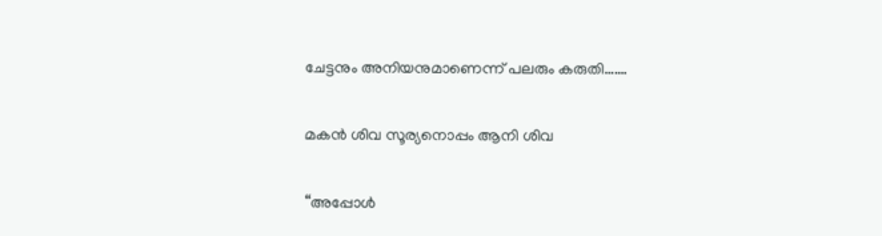ചേട്ടനും അനിയനുമാണെന്ന് പലരും കരുതി…….

മകൻ ശിവ സൂര്യനൊപ്പം ആനി ശിവ

“അപ്പോള്‍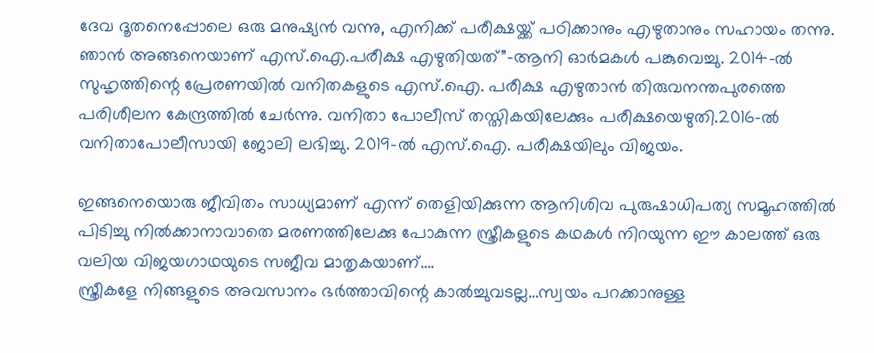ദേവ ദൂതനെപ്പോലെ ഒരു മനുഷ്യന്‍ വന്നു, എനിക്ക് പരീക്ഷയ്ക്ക് പഠിക്കാനും എഴുതാനും സഹായം തന്നു. ഞാന്‍ അങ്ങനെയാണ് എസ്.ഐ.പരീക്ഷ എഴുതിയത്”–ആനി ഓര്‍മകള്‍ പങ്കുവെച്ചു. 2014-ൽ സുഹൃത്തിന്റെ പ്രേരണയിൽ വനിതകളുടെ എസ്.ഐ. പരീക്ഷ എഴുതാൻ തിരുവനന്തപുരത്തെ പരിശീലന കേന്ദ്രത്തിൽ ചേർന്നു. വനിതാ പോലീസ് തസ്തികയിലേക്കും പരീക്ഷയെഴുതി.2016-ൽ വനിതാപോലീസായി ജോലി ലഭിച്ചു. 2019-ൽ എസ്.ഐ. പരീക്ഷയിലും വിജയം.

ഇങ്ങനെയൊരു ജീവിതം സാധ്യമാണ് എന്ന് തെളിയിക്കുന്ന ആനിശിവ പുരുഷാധിപത്യ സമൂഹത്തില്‍ പിടിച്ചു നില്‍ക്കാനാവാതെ മരണത്തിലേക്കു പോകുന്ന സ്ത്രീകളുടെ കഥകള്‍ നിറയുന്ന ഈ കാലത്ത് ഒരു വലിയ വിജയഗാഥയുടെ സജീവ മാതൃകയാണ്….
സ്ത്രീകളേ നിങ്ങളുടെ അവസാനം ഭര്‍ത്താവിന്റെ കാല്‍ച്ചുവടല്ല…സ്വയം പറക്കാനുള്ള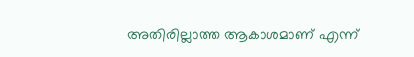അതിരില്ലാത്ത ആകാശമാണ് എന്ന്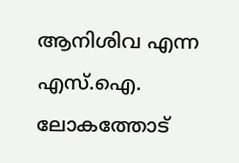ആനിശിവ എന്ന എസ്.ഐ. ലോകത്തോട്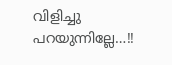വിളിച്ചു പറയുന്നില്ലേ…!!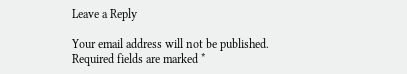Leave a Reply

Your email address will not be published. Required fields are marked *